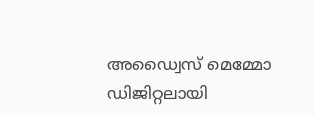അഡ്വൈസ് മെമ്മോ ഡിജിറ്റലായി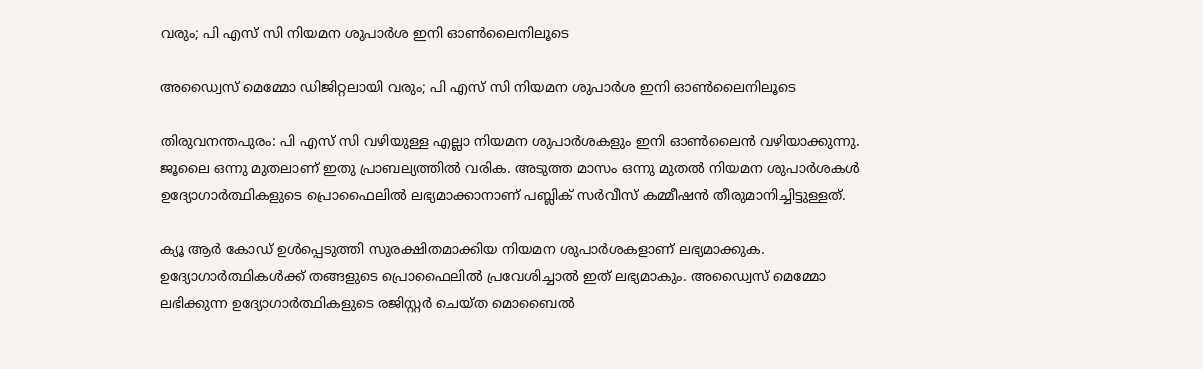വരും; പി എസ് സി നിയമന ശുപാർശ ഇനി ഓൺലൈനിലൂടെ

അഡ്വൈസ് മെമ്മോ ഡിജിറ്റലായി വരും; പി എസ് സി നിയമന ശുപാർശ ഇനി ഓൺലൈനിലൂടെ

തിരുവനന്തപുരം: പി എസ് സി വഴിയുള്ള എല്ലാ നിയമന ശുപാർശകളും ഇനി ഓൺലൈൻ വഴിയാക്കുന്നു. ജൂലൈ ഒന്നു മുതലാണ് ഇതു പ്രാബല്യത്തിൽ വരിക. അടുത്ത മാസം ഒന്നു മുതൽ നിയമന ശുപാർശകൾ ഉദ്യോഗാർത്ഥികളുടെ പ്രൊഫൈലിൽ ലഭ്യമാക്കാനാണ് പബ്ലിക് സർവീസ് കമ്മീഷൻ തീരുമാനിച്ചിട്ടുള്ളത്.

ക്യൂ ആർ കോഡ് ഉൾപ്പെടുത്തി സുരക്ഷിതമാക്കിയ നിയമന ശുപാർശകളാണ് ലഭ്യമാക്കുക. ഉദ്യോഗാർത്ഥികൾക്ക് തങ്ങളുടെ പ്രൊഫൈലിൽ പ്രവേശിച്ചാൽ ഇത് ലഭ്യമാകും. അഡ്വൈസ് മെമ്മോ ലഭിക്കുന്ന ഉദ്യോഗാർത്ഥികളുടെ രജിസ്റ്റർ ചെയ്ത മൊബൈൽ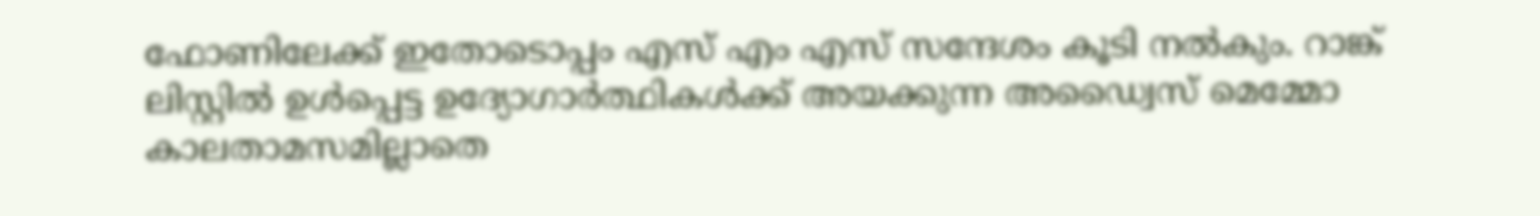ഫോണിലേക്ക് ഇതോടൊപ്പം എസ് എം എസ് സന്ദേശം കൂടി നൽകും. റാങ്ക് ലിസ്റ്റിൽ ഉൾപ്പെട്ട ഉദ്യോഗാർത്ഥികൾക്ക് അയക്കുന്ന അഡ്വൈസ് മെമ്മോ കാലതാമസമില്ലാതെ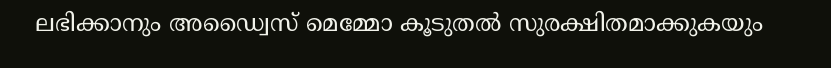ലഭിക്കാനും അഡ്വൈസ് മെമ്മോ കൂടുതൽ സുരക്ഷിതമാക്കുകയും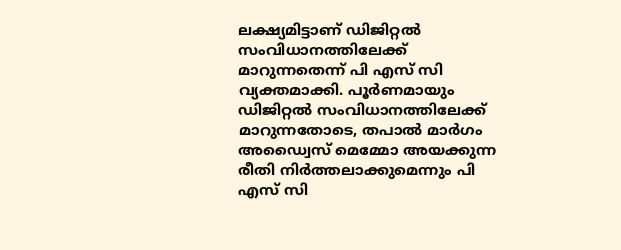ലക്ഷ്യമിട്ടാണ് ഡിജിറ്റൽ സംവിധാനത്തിലേക്ക് മാറുന്നതെന്ന് പി എസ് സി വ്യക്തമാക്കി. പൂർണമായും ഡിജിറ്റൽ സംവിധാനത്തിലേക്ക് മാറുന്നതോടെ, തപാൽ മാർഗം അഡ്വൈസ് മെമ്മോ അയക്കുന്ന രീതി നിർത്തലാക്കുമെന്നും പി എസ് സി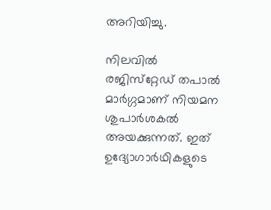അറിയിച്ചു.

നിലവിൽ രജിസ്‌റ്റേഡ് തപാൽ മാർഗ്ഗമാണ് നിയമന ശുപാർശകൽ അയക്കുന്നത്. ഇത് ഉദ്യോഗാർഥികളുടെ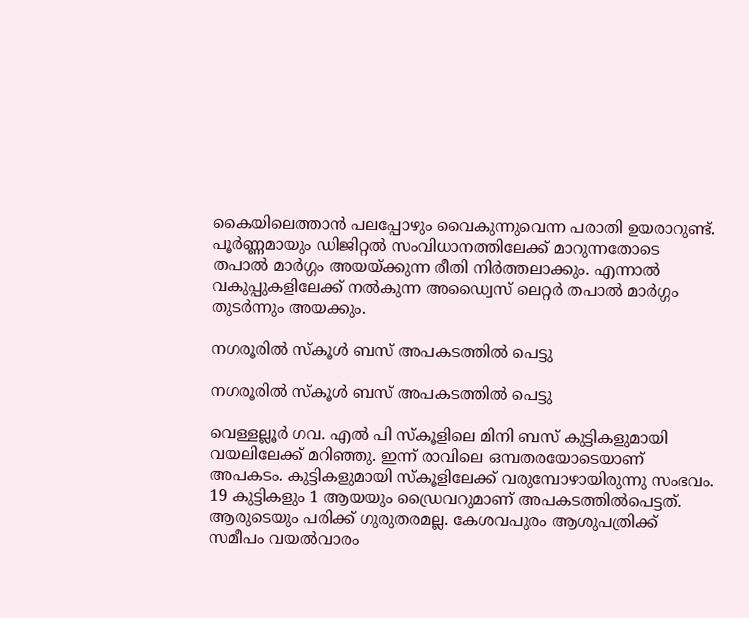കൈയിലെത്താൻ പലപ്പോഴും വൈകുന്നുവെന്ന പരാതി ഉയരാറുണ്ട്. പൂർണ്ണമായും ഡിജിറ്റൽ സംവിധാനത്തിലേക്ക് മാറുന്നതോടെ തപാൽ മാർഗ്ഗം അയയ്ക്കുന്ന രീതി നിർത്തലാക്കും. എന്നാൽ വകുപ്പുകളിലേക്ക് നൽകുന്ന അഡ്വൈസ് ലെറ്റർ തപാൽ മാർഗ്ഗം തുടർന്നും അയക്കും.

നഗരൂരിൽ സ്കൂൾ ബസ് അപകടത്തിൽ പെട്ടു

നഗരൂരിൽ സ്കൂൾ ബസ് അപകടത്തിൽ പെട്ടു

വെള്ളല്ലൂർ ഗവ. എൽ പി സ്കൂളിലെ മിനി ബസ് കുട്ടികളുമായി വയലിലേക്ക് മറിഞ്ഞു. ഇന്ന് രാവിലെ ഒമ്പതരയോടെയാണ് അപകടം. കുട്ടികളുമായി സ്കൂളിലേക്ക് വരുമ്പോഴായിരുന്നു സംഭവം. 19 കുട്ടികളും 1 ആയയും ഡ്രൈവറുമാണ് അപകടത്തിൽപെട്ടത്. ആരുടെയും പരിക്ക് ഗുരുതരമല്ല. കേശവപുരം ആശുപത്രിക്ക് സമീപം വയൽവാരം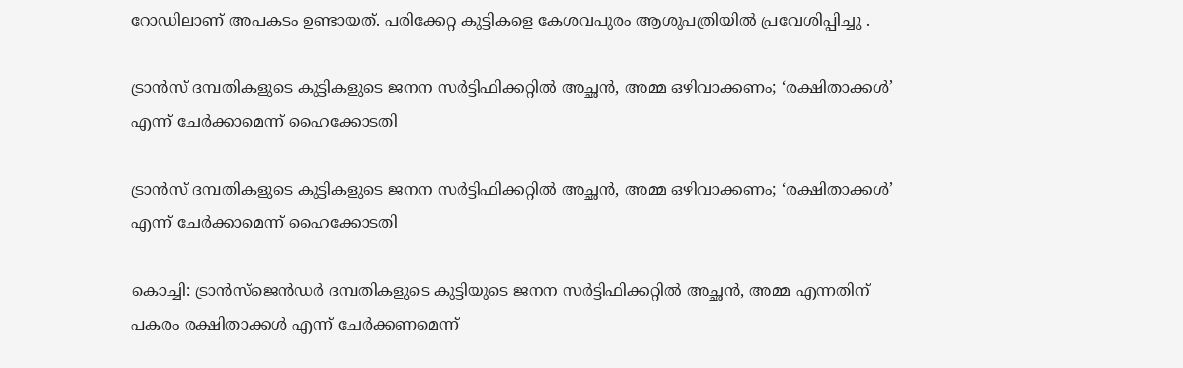റോഡിലാണ് അപകടം ഉണ്ടായത്. പരിക്കേറ്റ കുട്ടികളെ കേശവപുരം ആശുപത്രിയിൽ പ്രവേശിപ്പിച്ചു .

ട്രാൻസ് ദമ്പതികളുടെ കുട്ടികളുടെ ജനന സർട്ടിഫിക്കറ്റിൽ അച്ഛൻ, അമ്മ ഒഴിവാക്കണം; ‘രക്ഷിതാക്കൾ’ എന്ന് ചേർക്കാമെന്ന് ഹൈക്കോടതി

ട്രാൻസ് ദമ്പതികളുടെ കുട്ടികളുടെ ജനന സർട്ടിഫിക്കറ്റിൽ അച്ഛൻ, അമ്മ ഒഴിവാക്കണം; ‘രക്ഷിതാക്കൾ’ എന്ന് ചേർക്കാമെന്ന് ഹൈക്കോടതി

കൊച്ചി: ട്രാൻസ്ജെൻഡർ ദമ്പതികളുടെ കുട്ടിയുടെ ജനന സർട്ടിഫിക്കറ്റിൽ അച്ഛൻ, അമ്മ എന്നതിന് പകരം രക്ഷിതാക്കൾ എന്ന് ചേർക്കണമെന്ന്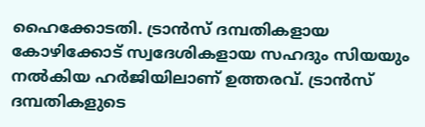ഹൈക്കോടതി. ട്രാൻസ് ദമ്പതികളായ കോഴിക്കോട് സ്വദേശികളായ സഹദും സിയയും നൽകിയ ഹർജിയിലാണ് ഉത്തരവ്. ട്രാൻസ് ദമ്പതികളുടെ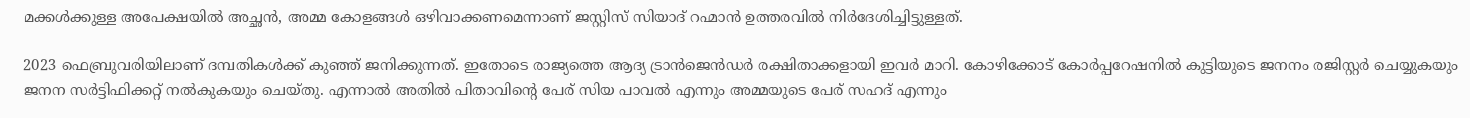മക്കൾക്കുള്ള അപേക്ഷയിൽ അച്ഛൻ, അമ്മ കോളങ്ങൾ ഒഴിവാക്കണമെന്നാണ് ജസ്റ്റിസ് സിയാദ് റഹ്മാൻ ഉത്തരവിൽ നിർദേശിച്ചിട്ടുള്ളത്.

2023 ഫെബ്രുവരിയിലാണ് ദമ്പതികൾക്ക് കുഞ്ഞ് ജനിക്കുന്നത്. ഇതോടെ രാജ്യത്തെ ആദ്യ ട്രാൻജെൻഡർ രക്ഷിതാക്കളായി ഇവർ മാറി. കോഴിക്കോട് കോർപ്പറേഷനിൽ കുട്ടിയുടെ ജനനം രജിസ്റ്റർ ചെയ്യുകയും ജനന സർട്ടിഫിക്കറ്റ് നൽകുകയും ചെയ്തു. എന്നാൽ അതിൽ പിതാവിന്റെ പേര് സിയ പാവൽ എന്നും അമ്മയുടെ പേര് സഹദ് എന്നും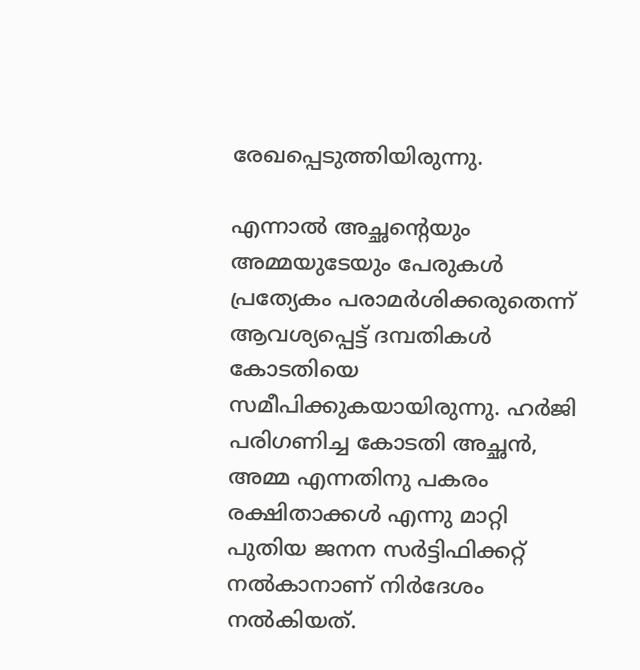രേഖപ്പെടുത്തിയിരുന്നു.

എന്നാൽ അച്ഛന്റെയും അമ്മയുടേയും പേരുകൾ പ്രത്യേകം പരാമർശിക്കരുതെന്ന് ആവശ്യപ്പെട്ട് ദമ്പതികൾ കോടതിയെ സമീപിക്കുകയായിരുന്നു. ഹർജി പരിഗണിച്ച കോടതി അച്ഛൻ, അമ്മ എന്നതിനു പകരം രക്ഷിതാക്കൾ എന്നു മാറ്റി പുതിയ ജനന സർട്ടിഫിക്കറ്റ് നൽകാനാണ് നിർദേശം നൽകിയത്.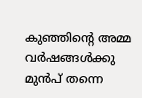കുഞ്ഞിന്റെ അമ്മ വർഷങ്ങൾക്കു മുൻപ് തന്നെ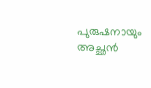പുരുഷനായും അച്ഛൻ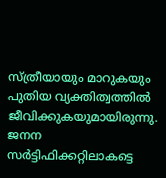സ്ത്രീയായും മാറുകയും പുതിയ വ്യക്തിത്വത്തിൽ ജീവിക്കുകയുമായിരുന്നു. ജനന സർട്ടിഫിക്കറ്റിലാകട്ടെ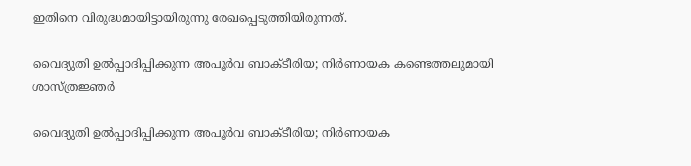ഇതിനെ വിരുദ്ധമായിട്ടായിരുന്നു രേഖപ്പെടുത്തിയിരുന്നത്.

വൈദ്യുതി ഉല്‍പ്പാദിപ്പിക്കുന്ന അപൂര്‍വ ബാക്ടീരിയ; നിര്‍ണായക കണ്ടെത്തലുമായി ശാസ്ത്രജ്ഞര്‍

വൈദ്യുതി ഉല്‍പ്പാദിപ്പിക്കുന്ന അപൂര്‍വ ബാക്ടീരിയ; നിര്‍ണായക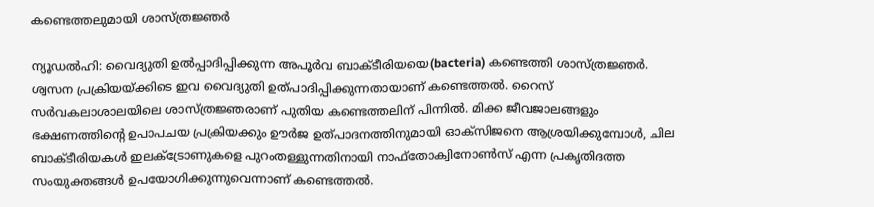കണ്ടെത്തലുമായി ശാസ്ത്രജ്ഞര്‍

ന്യൂഡല്‍ഹി: വൈദ്യുതി ഉല്‍പ്പാദിപ്പിക്കുന്ന അപൂര്‍വ ബാക്ടീരിയയെ(bacteria) കണ്ടെത്തി ശാസ്ത്രജ്ഞര്‍. ശ്വസന പ്രക്രിയയ്ക്കിടെ ഇവ വൈദ്യുതി ഉത്പാദിപ്പിക്കുന്നതായാണ് കണ്ടെത്തല്‍. റൈസ് സര്‍വകലാശാലയിലെ ശാസ്ത്രജ്ഞരാണ് പുതിയ കണ്ടെത്തലിന് പിന്നില്‍. മിക്ക ജീവജാലങ്ങളും ഭക്ഷണത്തിന്റെ ഉപാപചയ പ്രക്രിയക്കും ഊര്‍ജ ഉത്പാദനത്തിനുമായി ഓക്‌സിജനെ ആശ്രയിക്കുമ്പോള്‍, ചില ബാക്ടീരിയകള്‍ ഇലക്ട്രോണുകളെ പുറംതള്ളുന്നതിനായി നാഫ്‌തോക്വിനോണ്‍സ് എന്ന പ്രകൃതിദത്ത സംയുക്തങ്ങള്‍ ഉപയോഗിക്കുന്നുവെന്നാണ് കണ്ടെത്തല്‍.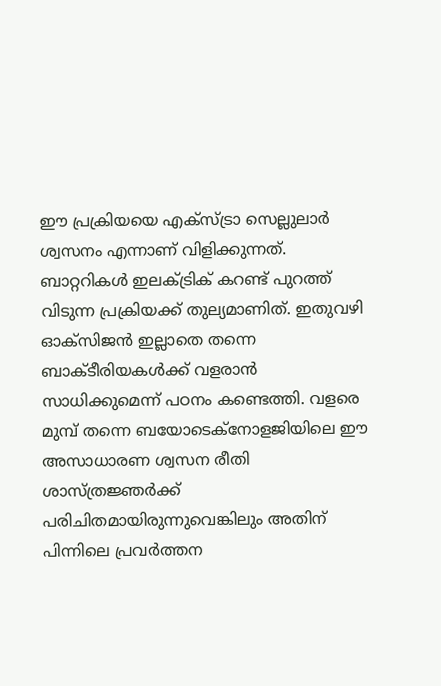ഈ പ്രക്രിയയെ എക്‌സ്ട്രാ സെല്ലുലാര്‍ ശ്വസനം എന്നാണ് വിളിക്കുന്നത്. ബാറ്ററികള്‍ ഇലക്ട്രിക് കറണ്ട് പുറത്ത് വിടുന്ന പ്രക്രിയക്ക് തുല്യമാണിത്. ഇതുവഴി ഓക്‌സിജന്‍ ഇല്ലാതെ തന്നെ ബാക്ടീരിയകള്‍ക്ക് വളരാന്‍ സാധിക്കുമെന്ന് പഠനം കണ്ടെത്തി. വളരെ മുമ്പ് തന്നെ ബയോടെക്‌നോളജിയിലെ ഈ അസാധാരണ ശ്വസന രീതി ശാസ്ത്രജ്ഞര്‍ക്ക് പരിചിതമായിരുന്നുവെങ്കിലും അതിന് പിന്നിലെ പ്രവര്‍ത്തന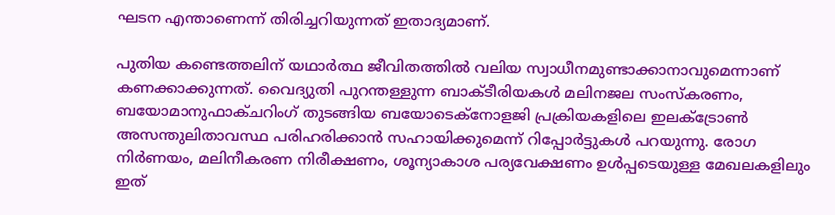ഘടന എന്താണെന്ന് തിരിച്ചറിയുന്നത് ഇതാദ്യമാണ്.

പുതിയ കണ്ടെത്തലിന് യഥാര്‍ത്ഥ ജീവിതത്തില്‍ വലിയ സ്വാധീനമുണ്ടാക്കാനാവുമെന്നാണ് കണക്കാക്കുന്നത്. വൈദ്യുതി പുറന്തള്ളുന്ന ബാക്ടീരിയകള്‍ മലിനജല സംസ്‌കരണം, ബയോമാനുഫാക്ചറിംഗ് തുടങ്ങിയ ബയോടെക്‌നോളജി പ്രക്രിയകളിലെ ഇലക്ട്രോണ്‍ അസന്തുലിതാവസ്ഥ പരിഹരിക്കാന്‍ സഹായിക്കുമെന്ന് റിപ്പോര്‍ട്ടുകള്‍ പറയുന്നു. രോഗ നിര്‍ണയം, മലിനീകരണ നിരീക്ഷണം, ശൂന്യാകാശ പര്യവേക്ഷണം ഉള്‍പ്പടെയുള്ള മേഖലകളിലും ഇത്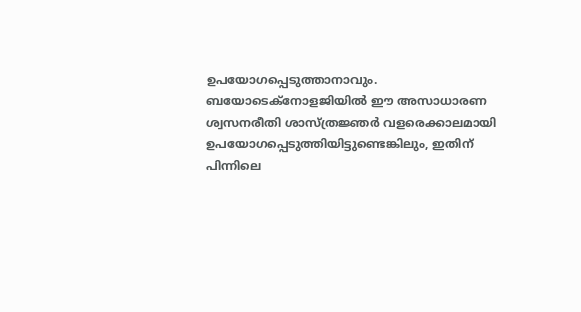ഉപയോഗപ്പെടുത്താനാവും. ബയോടെക്‌നോളജിയില്‍ ഈ അസാധാരണ ശ്വസനരീതി ശാസ്ത്രജ്ഞര്‍ വളരെക്കാലമായി ഉപയോഗപ്പെടുത്തിയിട്ടുണ്ടെങ്കിലും, ഇതിന് പിന്നിലെ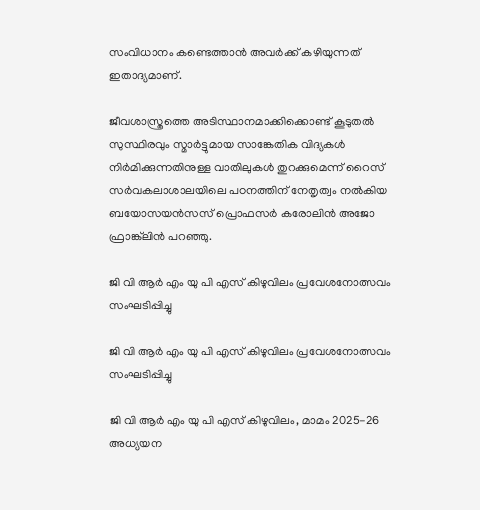സംവിധാനം കണ്ടെത്താന്‍ അവര്‍ക്ക് കഴിയുന്നത് ഇതാദ്യമാണ്.

ജീവശാസ്ത്രത്തെ അടിസ്ഥാനമാക്കിക്കൊണ്ട് കൂടുതല്‍ സുസ്ഥിരവും സ്മാര്‍ട്ടുമായ സാങ്കേതിക വിദ്യകള്‍ നിര്‍മിക്കുന്നതിനുള്ള വാതിലുകള്‍ തുറക്കുമെന്ന് റൈസ് സര്‍വകലാശാലയിലെ പഠനത്തിന് നേതൃത്വം നല്‍കിയ ബയോസയന്‍സസ് പ്രൊഫസര്‍ കരോലിന്‍ അജോ ഫ്രാങ്ക്‌ലിന്‍ പറഞ്ഞു.

ജി വി ആർ എം യു പി എസ് കിഴുവിലം പ്രവേശനോത്സവം സംഘടിപ്പിച്ചു

ജി വി ആർ എം യു പി എസ് കിഴുവിലം പ്രവേശനോത്സവം സംഘടിപ്പിച്ചു

ജി വി ആർ എം യു പി എസ് കിഴുവിലം, മാമം 2025-26 അധ്യയന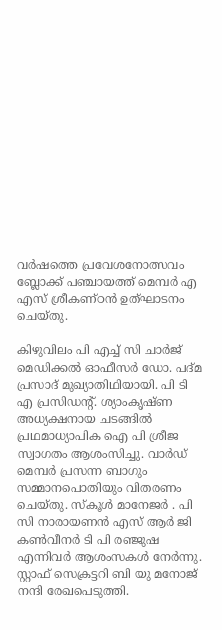വർഷത്തെ പ്രവേശനോത്സവം ബ്ലോക്ക്‌ പഞ്ചായത്ത്‌ മെമ്പർ എ എസ് ശ്രീകണ്ഠൻ ഉത്ഘാടനം ചെയ്തു.

കിഴുവിലം പി എച്ച് സി ചാർജ് മെഡിക്കൽ ഓഫീസർ ഡോ. പദ്മ പ്രസാദ് മുഖ്യാതിഥിയായി. പി ടി എ പ്രസിഡന്റ്. ശ്യാംകൃഷ്ണ അധ്യക്ഷനായ ചടങ്ങിൽ പ്രഥമാധ്യാപിക ഐ പി ശ്രീജ സ്വാഗതം ആശംസിച്ചു. വാർഡ് മെമ്പർ പ്രസന്ന ബാഗും സമ്മാനപൊതിയും വിതരണം ചെയ്തു. സ്കൂൾ മാനേജർ . പി സി നാരായണൻ എസ് ആർ ജി കൺവീനർ ടി പി രഞ്ജുഷ എന്നിവർ ആശംസകൾ നേർന്നു. സ്റ്റാഫ്‌ സെക്രട്ടറി ബി യു മനോജ്‌ നന്ദി രേഖപെടുത്തി.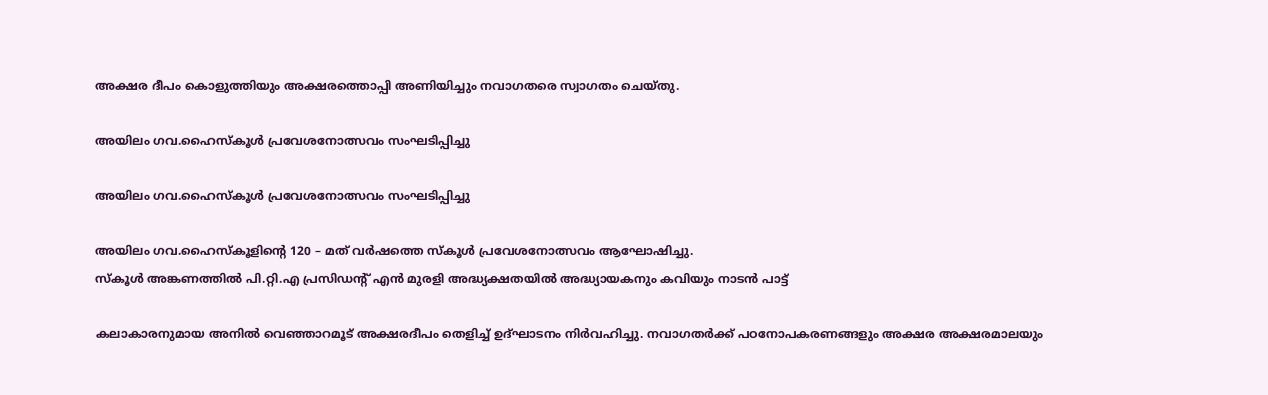അക്ഷര ദീപം കൊളുത്തിയും അക്ഷരത്തൊപ്പി അണിയിച്ചും നവാഗതരെ സ്വാഗതം ചെയ്തു.

അയിലം ഗവ.ഹൈസ്കൂൾ പ്രവേശനോത്സവം സംഘടിപ്പിച്ചു

അയിലം ഗവ.ഹൈസ്കൂൾ പ്രവേശനോത്സവം സംഘടിപ്പിച്ചു

അയിലം ഗവ.ഹൈസ്കൂളിന്റെ 120 – മത് വർഷത്തെ സ്കൂൾ പ്രവേശനോത്സവം ആഘോഷിച്ചു.
സ്കൂൾ അങ്കണത്തിൽ പി.റ്റി.എ പ്രസിഡന്റ് എൻ മുരളി അദ്ധ്യക്ഷതയിൽ അദ്ധ്യായകനും കവിയും നാടൻ പാട്ട്

കലാകാരനുമായ അനിൽ വെഞ്ഞാറമൂട് അക്ഷരദീപം തെളിച്ച് ഉദ്ഘാടനം നിർവഹിച്ചു. നവാഗതർക്ക് പഠനോപകരണങ്ങളും അക്ഷര അക്ഷരമാലയും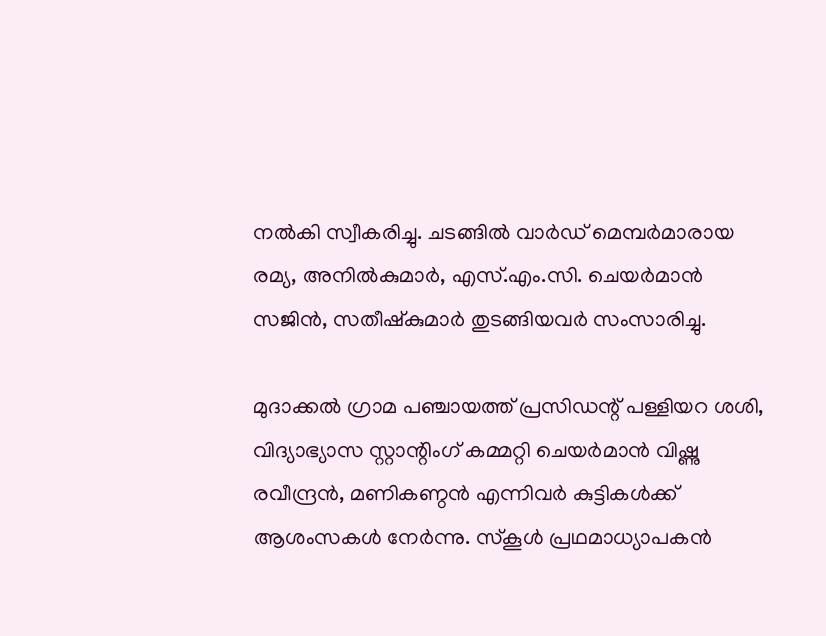നൽകി സ്വീകരിച്ചു. ചടങ്ങിൽ വാർഡ് മെമ്പർമാരായ രമ്യ, അനിൽകുമാർ, എസ്.എം.സി. ചെയർമാൻ സജിൻ, സതീഷ്കുമാർ തുടങ്ങിയവർ സംസാരിച്ചു.

മുദാക്കൽ ഗ്രാമ പഞ്ചായത്ത് പ്രസിഡന്റ് പള്ളിയറ ശശി, വിദ്യാഭ്യാസ സ്റ്റാന്റിംഗ് കമ്മറ്റി ചെയർമാൻ വിഷ്ണു രവീന്ദ്രൻ, മണികണ്ഠൻ എന്നിവർ കുട്ടികൾക്ക് ആശംസകൾ നേർന്നു. സ്കൂൾ പ്രഥമാധ്യാപകൻ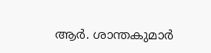ആർ. ശാന്തകുമാർ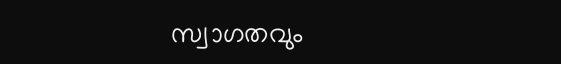സ്വാഗതവും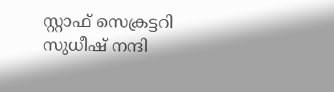സ്റ്റാഫ് സെക്രട്ടറി സുധീഷ് നന്ദി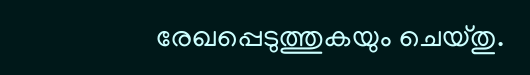രേഖപ്പെടുത്തുകയും ചെയ്തു.